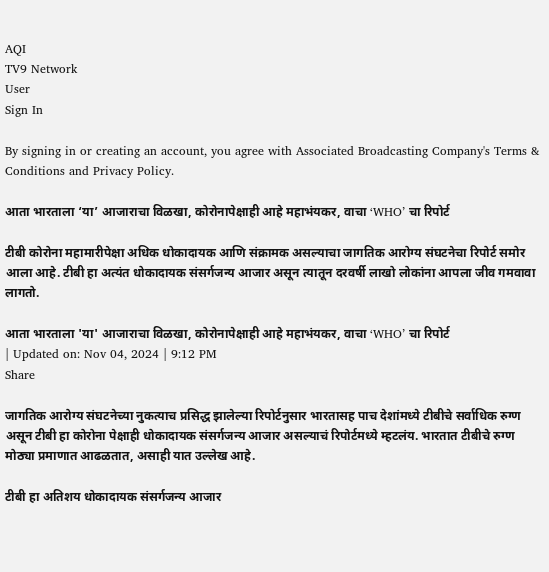AQI
TV9 Network
User
Sign In

By signing in or creating an account, you agree with Associated Broadcasting Company's Terms & Conditions and Privacy Policy.

आता भारताला ‘या’ आजाराचा विळखा, कोरोनापेक्षाही आहे महाभंयकर, वाचा ‘WHO’ चा रिपोर्ट

टीबी कोरोना महामारीपेक्षा अधिक धोकादायक आणि संक्रामक असल्याचा जागतिक आरोग्य संघटनेचा रिपोर्ट समोर आला आहे. टीबी हा अत्यंत धोकादायक संसर्गजन्य आजार असून त्यातून दरवर्षी लाखो लोकांना आपला जीव गमवावा लागतो.

आता भारताला 'या' आजाराचा विळखा, कोरोनापेक्षाही आहे महाभंयकर, वाचा ‘WHO’ चा रिपोर्ट
| Updated on: Nov 04, 2024 | 9:12 PM
Share

जागतिक आरोग्य संघटनेच्या नुकत्याच प्रसिद्ध झालेल्या रिपोर्टनुसार भारतासह पाच देशांमध्ये टीबीचे सर्वाधिक रुग्ण असून टीबी हा कोरोना पेक्षाही धोकादायक संसर्गजन्य आजार असल्याचं रिपोर्टमध्ये म्हटलंय. भारतात टीबीचे रुग्ण मोठ्या प्रमाणात आढळतात, असाही यात उल्लेख आहे.

टीबी हा अतिशय धोकादायक संसर्गजन्य आजार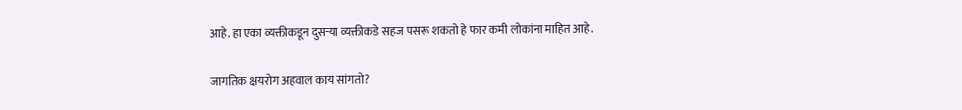आहे. हा एका व्यक्तीकडून दुसऱ्या व्यक्तीकडे सहज पसरू शकतो हे फार कमी लोकांना माहित आहे.

जागतिक क्षयरोग अहवाल काय सांगतो?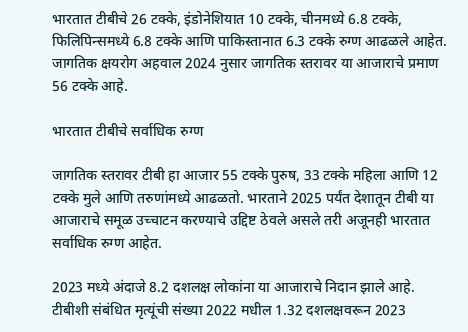भारतात टीबीचे 26 टक्के, इंडोनेशियात 10 टक्के, चीनमध्ये 6.8 टक्के, फिलिपिन्समध्ये 6.8 टक्के आणि पाकिस्तानात 6.3 टक्के रुग्ण आढळले आहेत. जागतिक क्षयरोग अहवाल 2024 नुसार जागतिक स्तरावर या आजाराचे प्रमाण 56 टक्के आहे.

भारतात टीबीचे सर्वाधिक रुग्ण

जागतिक स्तरावर टीबी हा आजार 55 टक्के पुरुष, 33 टक्के महिला आणि 12 टक्के मुले आणि तरुणांमध्ये आढळतो. भारताने 2025 पर्यंत देशातून टीबी या आजाराचे समूळ उच्चाटन करण्याचे उद्दिष्ट ठेवले असले तरी अजूनही भारतात सर्वाधिक रुग्ण आहेत.

2023 मध्ये अंदाजे 8.2 दशलक्ष लोकांना या आजाराचे निदान झाले आहे. टीबीशी संबंधित मृत्यूंची संख्या 2022 मधील 1.32 दशलक्षवरून 2023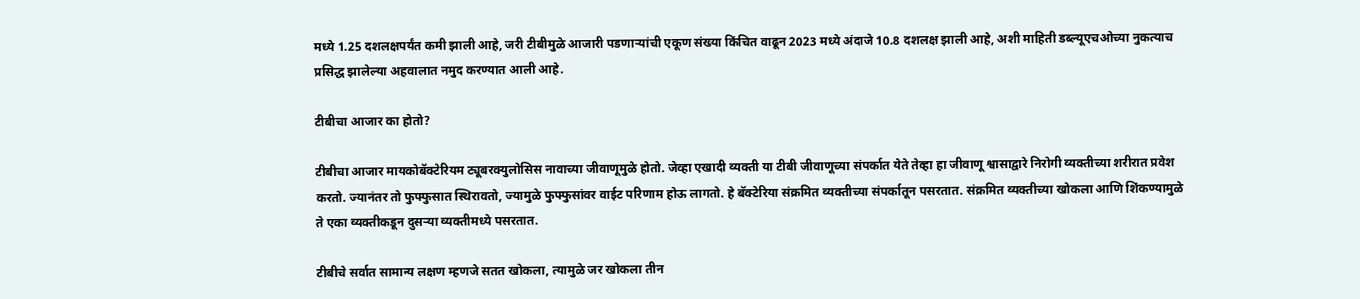मध्ये 1.25 दशलक्षपर्यंत कमी झाली आहे, जरी टीबीमुळे आजारी पडणाऱ्यांची एकूण संख्या किंचित वाढून 2023 मध्ये अंदाजे 10.8 दशलक्ष झाली आहे, अशी माहिती डब्ल्यूएचओच्या नुकत्याच प्रसिद्ध झालेल्या अहवालात नमुद करण्यात आली आहे.

टीबीचा आजार का होतो?

टीबीचा आजार मायकोबॅक्टेरियम ट्यूबरक्युलोसिस नावाच्या जीवाणूमुळे होतो. जेव्हा एखादी व्यक्ती या टीबी जीवाणूच्या संपर्कात येते तेव्हा हा जीवाणू श्वासाद्वारे निरोगी व्यक्तीच्या शरीरात प्रवेश करतो. ज्यानंतर तो फुफ्फुसात स्थिरावतो, ज्यामुळे फुफ्फुसांवर वाईट परिणाम होऊ लागतो. हे बॅक्टेरिया संक्रमित व्यक्तीच्या संपर्कातून पसरतात. संक्रमित व्यक्तीच्या खोकला आणि शिंकण्यामुळे ते एका व्यक्तीकडून दुसऱ्या व्यक्तीमध्ये पसरतात.

टीबीचे सर्वात सामान्य लक्षण म्हणजे सतत खोकला, त्यामुळे जर खोकला तीन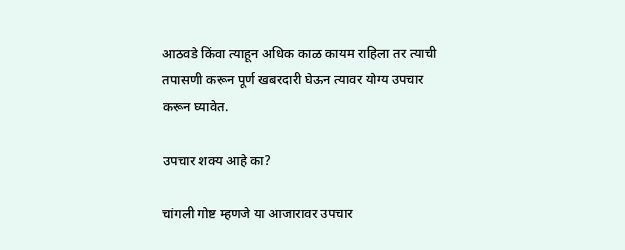आठवडे किंवा त्याहून अधिक काळ कायम राहिला तर त्याची तपासणी करून पूर्ण खबरदारी घेऊन त्यावर योग्य उपचार करून घ्यावेत.

उपचार शक्य आहे का?

चांगली गोष्ट म्हणजे या आजारावर उपचार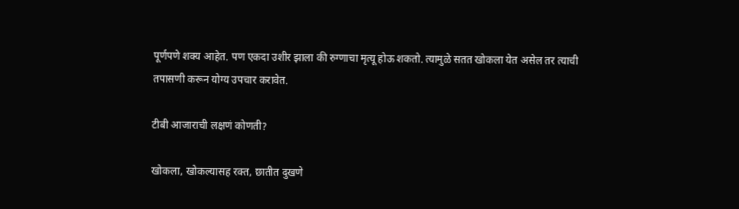पूर्णपणे शक्य आहेत. पण एकदा उशीर झाला की रुग्णाचा मृत्यू होऊ शकतो. त्यामुळे सतत खोकला येत असेल तर त्याची तपासणी करून योग्य उपचार करावेत.

टीबी आजाराची लक्षणं कोणती?

खोकला, खोकल्यासह रक्त, छातीत दुखणे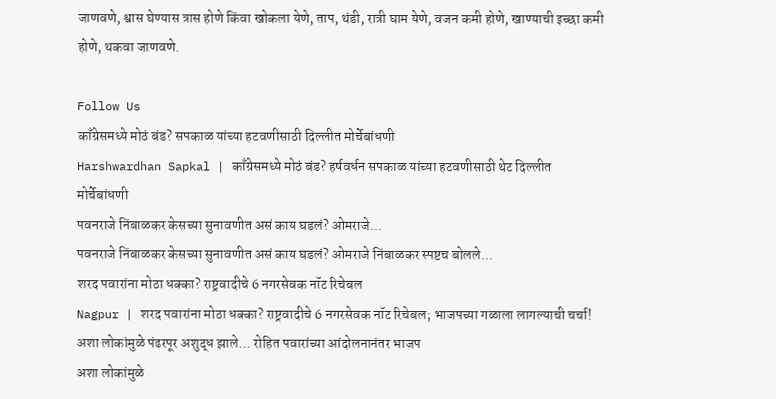जाणवणे, श्वास घेण्यास त्रास होणे किंवा खोकला येणे, ताप, थंडी, रात्री घाम येणे, वजन कमी होणे, खाण्याची इच्छा कमी होणे, थकवा जाणवणे.

Follow Us
काँग्रेसमध्ये मोठं बंड? सपकाळ यांच्या हटवणीसाठी दिल्लीत मोर्चेबांधणी
Harshwardhan Sapkal | काँग्रेसमध्ये मोठं बंड? हर्षवर्धन सपकाळ यांच्या हटवणीसाठी थेट दिल्लीत मोर्चेबांधणी
पवनराजे निंबाळकर केसच्या सुनावणीत असं काय घडलं? ओमराजे...
पवनराजे निंबाळकर केसच्या सुनावणीत असं काय घडलं? ओमराजे निंबाळकर स्पष्टच बोलले...
शरद पवारांना मोठा धक्का? राष्ट्रवादीचे 6 नगरसेवक नॉट रिचेबल
Nagpur | शरद पवारांना मोठा धक्का? राष्ट्रवादीचे 6 नगरसेवक नॉट रिचेबल; भाजपच्या गळाला लागल्याची चर्चा!
अशा लोकांमुळे पंढरपूर अशुद्ध झाले... रोहित पवारांच्या आंदोलनानंतर भाजप
अशा लोकांमुळे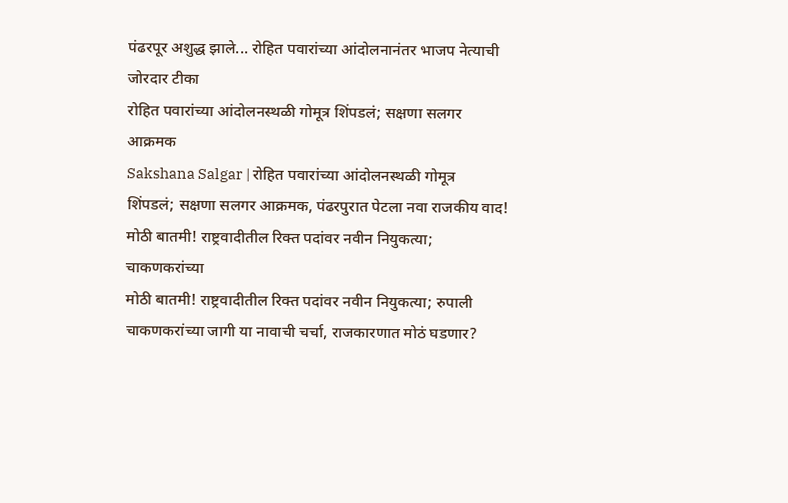पंढरपूर अशुद्ध झाले... रोहित पवारांच्या आंदोलनानंतर भाजप नेत्याची जोरदार टीका
रोहित पवारांच्या आंदोलनस्थळी गोमूत्र शिंपडलं; सक्षणा सलगर आक्रमक
Sakshana Salgar | रोहित पवारांच्या आंदोलनस्थळी गोमूत्र शिंपडलं; सक्षणा सलगर आक्रमक, पंढरपुरात पेटला नवा राजकीय वाद!
मोठी बातमी! राष्ट्रवादीतील रिक्त पदांवर नवीन नियुकत्या; चाकणकरांच्या
मोठी बातमी! राष्ट्रवादीतील रिक्त पदांवर नवीन नियुकत्या; रुपाली चाकणकरांच्या जागी या नावाची चर्चा, राजकारणात मोठं घडणार?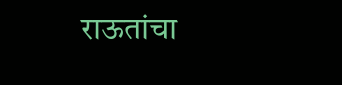राऊतांचा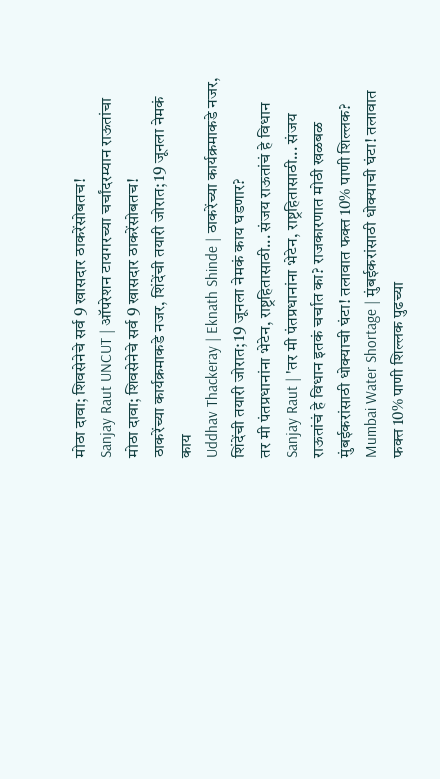मोठा दावा; शिवसेनेचे सर्व 9 खासदार ठाकरेंसोबतच!
Sanjay Raut UNCUT | ऑपरेशन टायगरच्या चर्चांदरम्यान राऊतांचा मोठा दावा; शिवसेनेचे सर्व 9 खासदार ठाकरेंसोबतच!
ठाकरेंच्या कार्यक्रमाकडे नजर, शिंदेंची तयारी जोरात; 19 जूनला नेमकं काय
Uddhav Thackeray | Eknath Shinde | ठाकरेंच्या कार्यक्रमाकडे नजर, शिंदेंची तयारी जोरात; 19 जूनला नेमकं काय घडणार?
तर मी पंतप्रधानांना भेटेन, राष्ट्रहितासाठी... संजय राऊतांचं हे विधान
Sanjay Raut | 'तर मी पंतप्रधानांना भेटेन, राष्ट्रहितासाठी... संजय राऊतांचं हे विधान इतकं चर्चात का? राजकारणात मोठी खळबळ
मुंबईकरांसाठी धोक्याची घंटा! तलावात फक्त 10% पाणी शिल्लक?
Mumbai Water Shortage | मुंबईकरांसाठी धोक्याची घंटा! तलावात फक्त 10% पाणी शिल्लक पुढच्या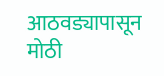आठवड्यापासून मोठी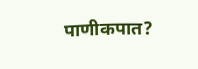पाणीकपात?